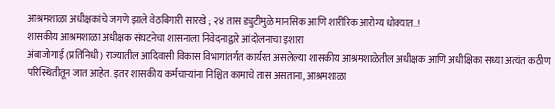आश्रमशाळा अधीक्षकांचे जगणे झाले वेठबिगारी सारखे ; २४ तास ड्युटीमुळे मानसिक आणि शारीरिक आरोग्य धोक्यात..!
शासकीय आश्रमशाळा अधीक्षक संघटनेचा शासनाला निवेदनाद्वारे आंदोलनाचा इशारा
अंबाजोगाई (प्रतिनिधी) राज्यातील आदिवासी विकास विभागांतर्गत कार्यरत असलेल्या शासकीय आश्रमशाळेतील अधीक्षक आणि अधीक्षिका सध्या अत्यंत कठीण परिस्थितीतून जात आहेत. इतर शासकीय कर्मचाऱ्यांना निश्चित कामाचे तास असताना, आश्रमशाळा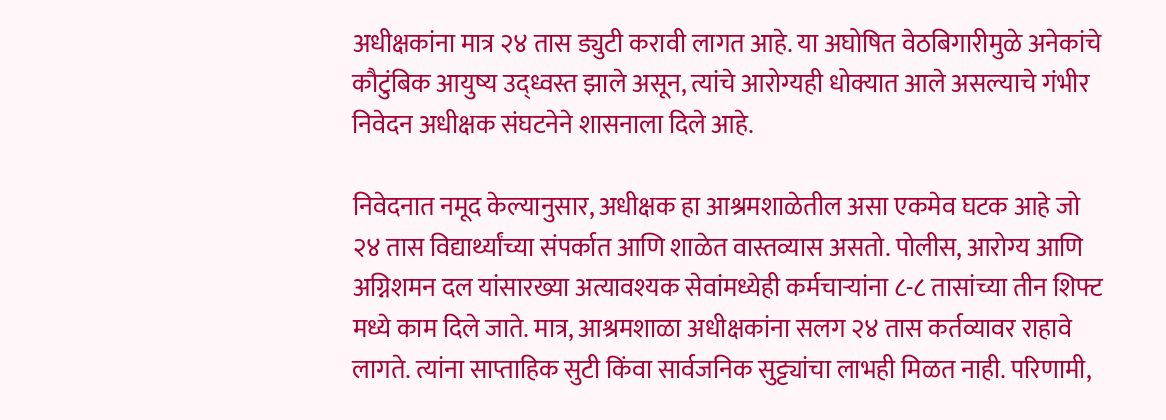अधीक्षकांना मात्र २४ तास ड्युटी करावी लागत आहे. या अघोषित वेठबिगारीमुळे अनेकांचे कौटुंबिक आयुष्य उद्ध्वस्त झाले असून, त्यांचे आरोग्यही धोक्यात आले असल्याचे गंभीर निवेदन अधीक्षक संघटनेने शासनाला दिले आहे.

निवेदनात नमूद केल्यानुसार, अधीक्षक हा आश्रमशाळेतील असा एकमेव घटक आहे जो २४ तास विद्यार्थ्यांच्या संपर्कात आणि शाळेत वास्तव्यास असतो. पोलीस, आरोग्य आणि अग्निशमन दल यांसारख्या अत्यावश्यक सेवांमध्येही कर्मचाऱ्यांना ८-८ तासांच्या तीन शिफ्ट मध्ये काम दिले जाते. मात्र, आश्रमशाळा अधीक्षकांना सलग २४ तास कर्तव्यावर राहावे लागते. त्यांना साप्ताहिक सुटी किंवा सार्वजनिक सुट्ट्यांचा लाभही मिळत नाही. परिणामी,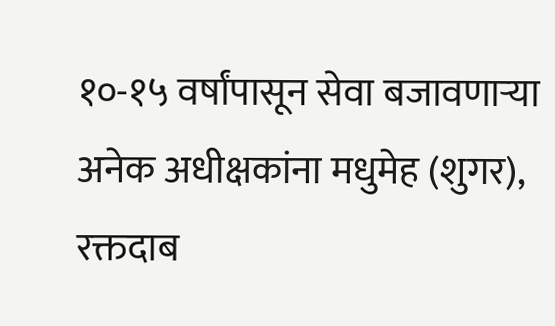१०-१५ वर्षांपासून सेवा बजावणाऱ्या अनेक अधीक्षकांना मधुमेह (शुगर), रक्तदाब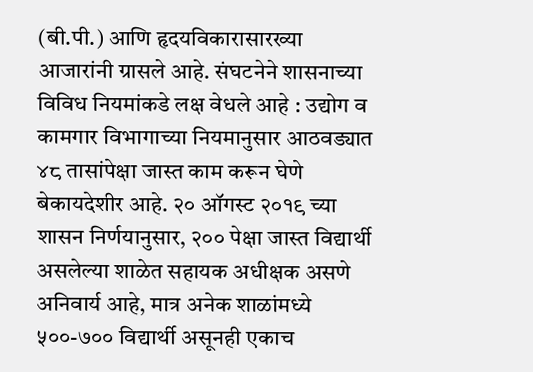(बी.पी.) आणि हृदयविकारासारख्या आजारांनी ग्रासले आहे. संघटनेने शासनाच्या विविध नियमांकडे लक्ष वेधले आहे : उद्योग व कामगार विभागाच्या नियमानुसार आठवड्यात ४८ तासांपेक्षा जास्त काम करून घेणे बेकायदेशीर आहे. २० ऑगस्ट २०१९ च्या शासन निर्णयानुसार, २०० पेक्षा जास्त विद्यार्थी असलेल्या शाळेत सहायक अधीक्षक असणे अनिवार्य आहे, मात्र अनेक शाळांमध्ये ५००-७०० विद्यार्थी असूनही एकाच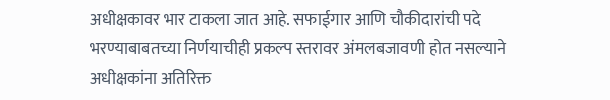अधीक्षकावर भार टाकला जात आहे. सफाईगार आणि चौकीदारांची पदे भरण्याबाबतच्या निर्णयाचीही प्रकल्प स्तरावर अंमलबजावणी होत नसल्याने अधीक्षकांना अतिरिक्त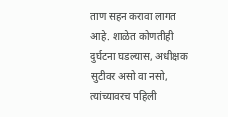ताण सहन करावा लागत आहे. शाळेत कोणतीही दुर्घटना घडल्यास, अधीक्षक सुटीवर असो वा नसो, त्यांच्यावरच पहिली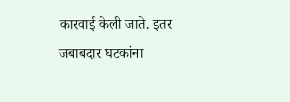कारवाई केली जाते. इतर जबाबदार घटकांना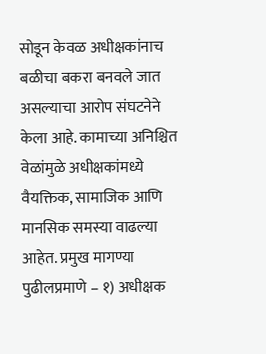सोडून केवळ अधीक्षकांनाच बळीचा बकरा बनवले जात असल्याचा आरोप संघटनेने केला आहे. कामाच्या अनिश्चित वेळांमुळे अधीक्षकांमध्ये वैयक्तिक, सामाजिक आणि मानसिक समस्या वाढल्या आहेत. प्रमुख मागण्या पुढीलप्रमाणे – १) अधीक्षक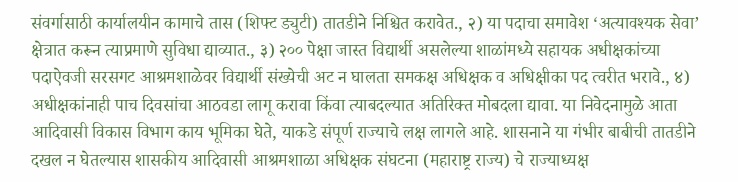संवर्गासाठी कार्यालयीन कामाचे तास (शिफ्ट ड्युटी) तातडीने निश्चित करावेत., २) या पदाचा समावेश ‘अत्यावश्यक सेवा’ क्षेत्रात करून त्याप्रमाणे सुविधा द्याव्यात., ३) २०० पेक्षा जास्त विद्यार्थी असलेल्या शाळांमध्ये सहायक अधीक्षकांच्या पदाऐवजी सरसगट आश्रमशाळेवर विद्यार्थी संख्येची अट न घालता समकक्ष अधिक्षक व अधिक्षीका पद त्वरीत भरावे., ४) अधीक्षकांनाही पाच दिवसांचा आठवडा लागू करावा किंवा त्याबदल्यात अतिरिक्त मोबदला द्यावा. या निवेदनामुळे आता आदिवासी विकास विभाग काय भूमिका घेते, याकडे संपूर्ण राज्याचे लक्ष लागले आहे. शासनाने या गंभीर बाबीची तातडीने दखल न घेतल्यास शासकीय आदिवासी आश्रमशाळा अधिक्षक संघटना (महाराष्ट्र राज्य) चे राज्याध्यक्ष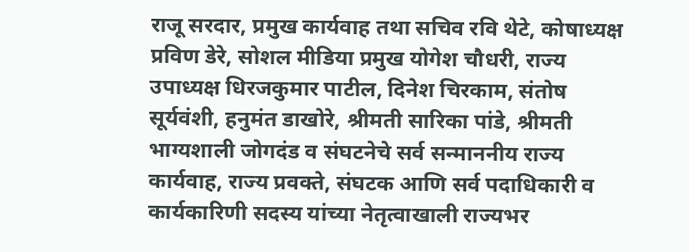राजू सरदार, प्रमुख कार्यवाह तथा सचिव रवि थेटे, कोषाध्यक्ष प्रविण डेरे, सोशल मीडिया प्रमुख योगेश चौधरी, राज्य उपाध्यक्ष धिरजकुमार पाटील, दिनेश चिरकाम, संतोष सूर्यवंशी, हनुमंत डाखोरे, श्रीमती सारिका पांडे, श्रीमती भाग्यशाली जोगदंड व संघटनेचे सर्व सन्माननीय राज्य कार्यवाह, राज्य प्रवक्ते, संघटक आणि सर्व पदाधिकारी व कार्यकारिणी सदस्य यांच्या नेतृत्वाखाली राज्यभर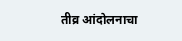तीव्र आंदोलनाचा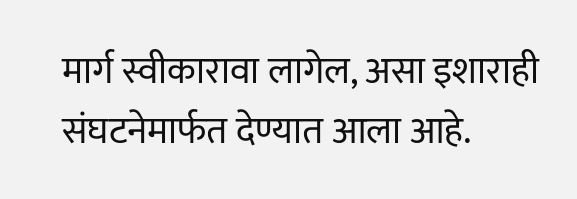मार्ग स्वीकारावा लागेल, असा इशाराही संघटनेमार्फत देण्यात आला आहे.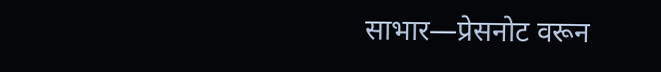साभार—प्रेसनोट वरून